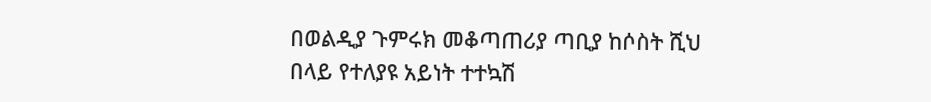በወልዲያ ጉምሩክ መቆጣጠሪያ ጣቢያ ከሶስት ሺህ በላይ የተለያዩ አይነት ተተኳሽ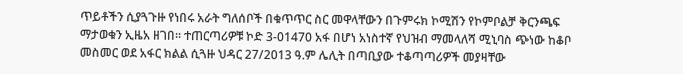ጥይቶችን ሲያጓጉዙ የነበሩ አራት ግለሰቦች በቁጥጥር ስር መዋላቸውን በጉምሩክ ኮሚሽን የኮምቦልቻ ቅርንጫፍ ማታወቁን ኢዜአ ዘገበ። ተጠርጣሪዎቹ ኮድ 3-01470 አፋ በሆነ አነስተኛ የህዝብ ማመላለሻ ሚኒባስ ጭነው ከቆቦ መስመር ወደ አፋር ክልል ሲጓዙ ህዳር 27/2013 ዓ.ም ሌሊት በጣቢያው ተቆጣጣሪዎች መያዛቸው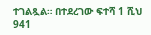ተገልጿል። በተደረገው ፍተሻ 1 ሺህ 941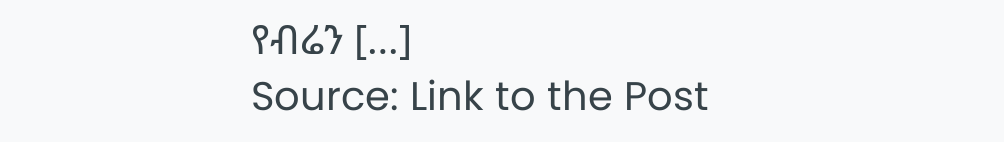የብሬን […]
Source: Link to the Post